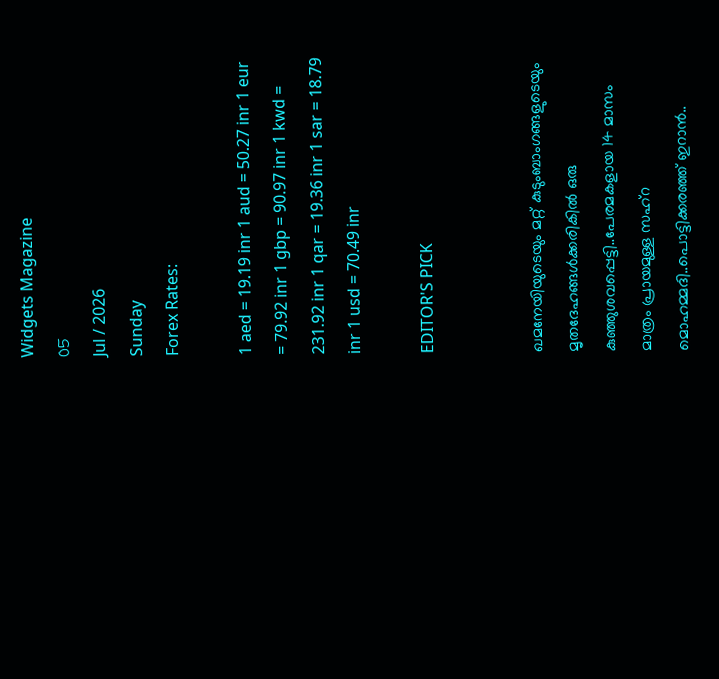Widgets Magazine
05
Jul / 2026
Sunday
Forex Rates:

1 aed = 19.19 inr 1 aud = 50.27 inr 1 eur = 79.92 inr 1 gbp = 90.97 inr 1 kwd = 231.92 inr 1 qar = 19.36 inr 1 sar = 18.79 inr 1 usd = 70.49 inr

EDITOR'S PICK


ഖമനേയിയുടെയും മറ്റ് കുടുംബാംഗങ്ങളുടെയും മൃതദേഹങ്ങൾക്കരികിൽ ഒരു കുഞ്ഞുശവപ്പെട്ടി..പേരമകളായ 14 മാസം മാത്രം പ്രായമുള്ള സഹ്റ മൊഹമ്മദി..പൊട്ടിക്കരഞ്ഞ് ഇറാൻ..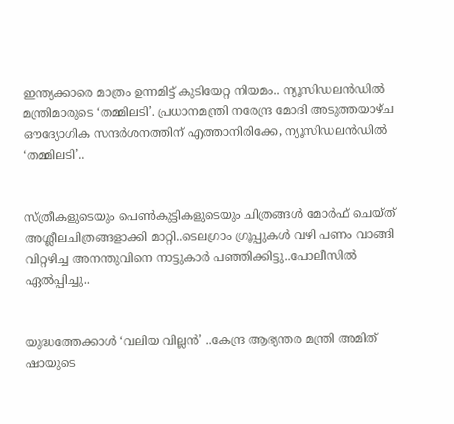ഇന്ത്യക്കാരെ മാത്രം ഉന്നമിട്ട് കുടിയേറ്റ നിയമം.. ന്യൂസിഡലൻഡിൽ മന്ത്രിമാരുടെ ‘തമ്മിലടി’. പ്രധാനമന്ത്രി നരേന്ദ്ര മോദി അടുത്തയാഴ്ച ഔദ്യോഗിക സന്ദർശനത്തിന് എത്താനിരിക്കേ, ന്യൂസിഡലൻഡിൽ ‘തമ്മിലടി’..


സ്ത്രീകളുടെയും പെണ്‍കുട്ടികളുടെയും ചിത്രങ്ങള്‍ മോര്‍ഫ് ചെയ്ത് അശ്ലീലചിത്രങ്ങളാക്കി മാറ്റി..ടെലഗ്രാം ഗ്രൂപ്പുകള്‍ വഴി പണം വാങ്ങി വിറ്റഴിച്ച അനന്തുവിനെ നാട്ടുകാർ പഞ്ഞിക്കിട്ടു..പോലീസിൽ ഏൽപ്പിച്ചു..


യുദ്ധത്തേക്കാൾ ‘വലിയ വില്ലൻ’ ..കേന്ദ്ര ആഭ്യന്തര മന്ത്രി അമിത് ഷായുടെ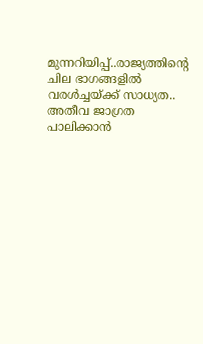മുന്നറിയിപ്പ്..രാജ്യത്തിന്റെ ചില ഭാഗങ്ങളിൽ വരൾച്ചയ്ക്ക് സാധ്യത.. അതീവ ജാഗ്രത പാലിക്കാൻ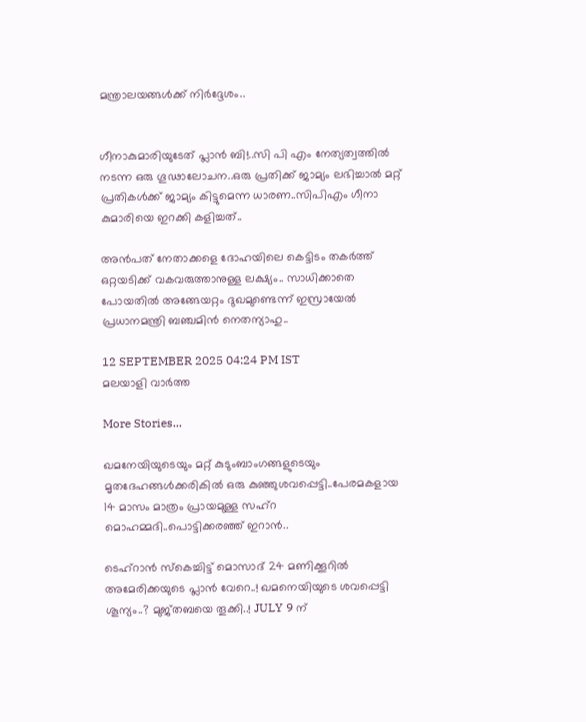മന്ത്രാലയങ്ങൾക്ക് നിർദ്ദേശം..


ഗീനാകുമാരിയുടേത് പ്ലാൻ ബി!..സി പി എം നേത്യത്വത്തിൽ നടന്ന ഒരു ഗൂഢാലോചന..ഒരു പ്രതിക്ക് ജാമ്യം ലഭിച്ചാൽ മറ്റ് പ്രതികൾക്ക് ജാമ്യം കിട്ടുമെന്ന ധാരണ..സിപിഎം ഗീനാ കുമാരിയെ ഇറക്കി കളിച്ചത്..

അന്‍പത് നേതാക്കളെ ദോഹയിലെ കെട്ടിടം തകര്‍ത്ത് ഒറ്റയടിക്ക് വകവരുത്താനുള്ള ലക്ഷ്യം.. സാധിക്കാതെ പോയതില്‍ അങ്ങേയറ്റം ദുഖമുണ്ടെന്ന് ഇസ്രായേല്‍ പ്രധാനമന്ത്രി ബഞ്ചമിന്‍ നെതന്യാഹു..

12 SEPTEMBER 2025 04:24 PM IST
മലയാളി വാര്‍ത്ത

More Stories...

ഖമനേയിയുടെയും മറ്റ് കുടുംബാംഗങ്ങളുടെയും മൃതദേഹങ്ങൾക്കരികിൽ ഒരു കുഞ്ഞുശവപ്പെട്ടി..പേരമകളായ 14 മാസം മാത്രം പ്രായമുള്ള സഹ്റ മൊഹമ്മദി..പൊട്ടിക്കരഞ്ഞ് ഇറാൻ..

ടെഹ്‌റാൻ സ്കെച്ചിട്ട് മൊസാദ് 24 മണിക്കൂറിൽ അമേരിക്കയുടെ പ്ലാൻ വേറെ..! ഖമനെയിയുടെ ശവപ്പെട്ടി ശൂന്യം..? മുജ്തബയെ തൂക്കി..! JULY 9 ന്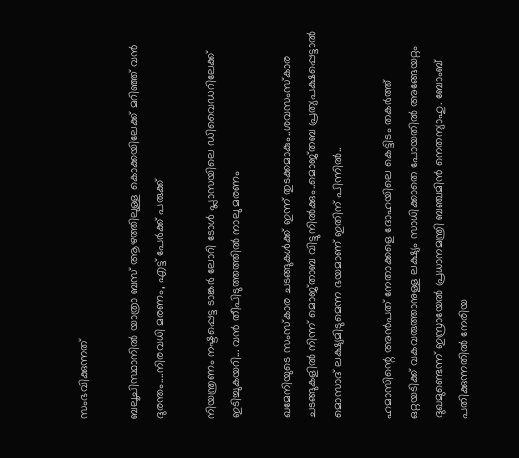സംഭവിക്കുന്നത്

ബലൂചിസ്ഥാനിൽ യാത്രാ ബസ് ആഴത്തിലുള്ള കൊക്കയിലേക്ക് മറിഞ്ഞ് വൻ ദുരന്തം....നിരവധി മരണം, എട്ട് പേർക്ക് പരുക്ക്

നിയന്ത്രണം നഷ്ടപ്പെട്ട ടാങ്കര്‍ ലോറി ടോള്‍ പ്ലാസയിലെ ഡിവൈഡറിലേക്ക് ഇടിച്ചുകയറി... വൻ തീപിടുത്തത്തിൽ നാലു മരണം

ഖമേനിയുടെ സംസ്‌കാര ചടങ്ങുകള്‍ക്ക് ഇന്ന് തുടക്കമാകും..ശവസംസ്‌കാര ചടങ്ങുകളില്‍ നിന്ന് മൊജ്താബ വിട്ടുനില്‍ക്കും..മൊജ്തബ പ്രത്യപക്ഷപ്പെട്ടാല്‍ മൊസാദ് ലക്ഷ്യമിടുമെന്ന ഭയമാണ് ഇതിന് പിന്നില്‍..

ഹമാസിന്റെ അന്‍പത് നേതാക്കളെ ദോഹയിലെ കെട്ടിടം തകര്‍ത്ത്  ഒറ്റയടിക്ക് വകവരുത്താനുള്ള ലക്ഷ്യം സാധിക്കാതെ പോയതില്‍ അങ്ങേയറ്റം ദുഖമുണ്ടെന്ന് ഇസ്രായേല്‍ പ്രധാനമന്ത്രി ബഞ്ചമിന്‍ നെതന്യാഹു. ബോംബ് പതിക്കുന്നതില്‍ നേരിയ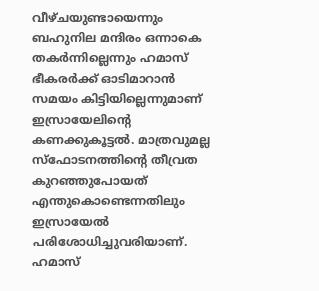വീഴ്ചയുണ്ടായെന്നും ബഹുനില മന്ദിരം ഒന്നാകെ തകര്‍ന്നില്ലെന്നും ഹമാസ് ഭീകരര്‍ക്ക് ഓടിമാറാന്‍ സമയം കിട്ടിയില്ലെന്നുമാണ് ഇസ്രായേലിന്റെ കണക്കുകൂട്ടല്‍. മാത്രവുമല്ല സ്‌ഫോടനത്തിന്റെ തീവ്രത കുറഞ്ഞുപോയത് എന്തുകൊണ്ടെന്നതിലും ഇസ്രായേല്‍ പരിശോധിച്ചുവരിയാണ്. ഹമാസ്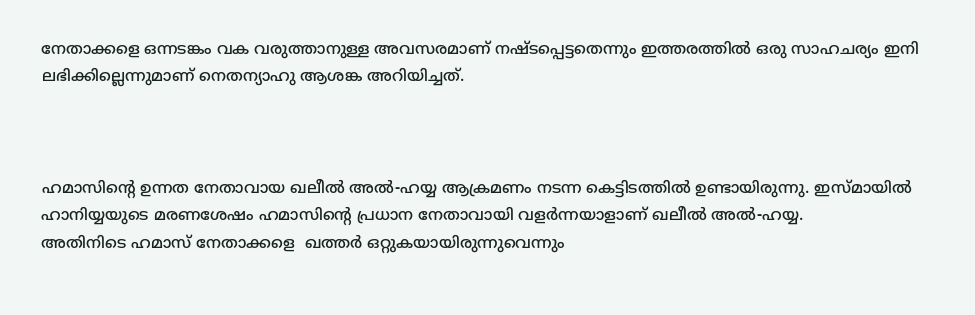നേതാക്കളെ ഒന്നടങ്കം വക വരുത്താനുള്ള അവസരമാണ് നഷ്ടപ്പെട്ടതെന്നും ഇത്തരത്തില്‍ ഒരു സാഹചര്യം ഇനി ലഭിക്കില്ലെന്നുമാണ് നെതന്യാഹു ആശങ്ക അറിയിച്ചത്.



ഹമാസിന്റെ ഉന്നത നേതാവായ ഖലീല്‍ അല്‍-ഹയ്യ ആക്രമണം നടന്ന കെട്ടിടത്തില്‍ ഉണ്ടായിരുന്നു. ഇസ്മായില്‍ ഹാനിയ്യയുടെ മരണശേഷം ഹമാസിന്റെ പ്രധാന നേതാവായി വളര്‍ന്നയാളാണ് ഖലീല്‍ അല്‍-ഹയ്യ.
അതിനിടെ ഹമാസ് നേതാക്കളെ  ഖത്തര്‍ ഒറ്റുകയായിരുന്നുവെന്നും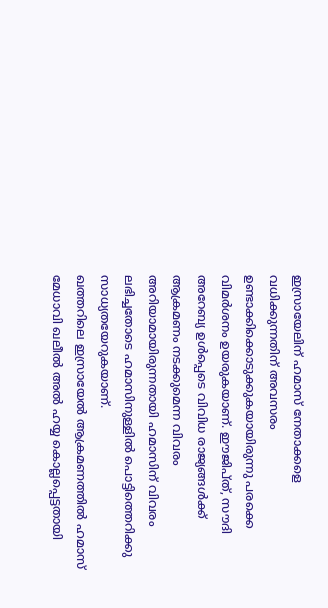ഇസ്രായേലിന് ഹമാസ് നേതാക്കളെ വധിക്കുന്നതിന് അവസരം ഉണ്ടാക്കിക്കൊടുക്കുകയായിരുന്നു പരക്കെ വിമര്‍ശനം ഉയരുകയാണ്. ഈജിപ്ത്, സൗദി അറേബ്യ ഉള്‍പ്പെടെ വിവിധ രാജ്യങ്ങള്‍ക്ക് ആക്രമണം നടക്കുമെന്ന വിവരം അറിയാമായിരുന്നതായി ഹമാസിന് വിവരം ലഭിച്ചതോടെ ഹമാസിനുള്ളില്‍ പൊട്ടിത്തെറിക്കു സാധ്യതയേറുകയാണ്.
ഖത്തറിലെ ഇസ്രായേല്‍ ആക്രമണത്തില്‍ ഹമാസ് മേധാവി ഖലീല്‍ അല്‍ ഹയ്യ കൊല്ലപ്പെട്ടതായി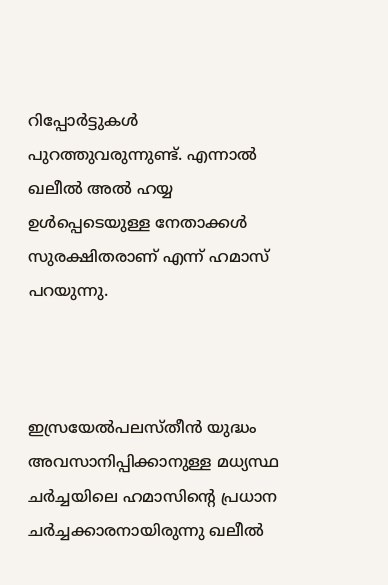റിപ്പോര്‍ട്ടുകള്‍ പുറത്തുവരുന്നുണ്ട്. എന്നാല്‍ ഖലീല്‍ അല്‍ ഹയ്യ ഉള്‍പ്പെടെയുള്ള നേതാക്കള്‍ സുരക്ഷിതരാണ് എന്ന് ഹമാസ് പറയുന്നു.



ഇസ്രയേല്‍പലസ്തീന്‍ യുദ്ധം അവസാനിപ്പിക്കാനുള്ള മധ്യസ്ഥ ചര്‍ച്ചയിലെ ഹമാസിന്റെ പ്രധാന ചര്‍ച്ചക്കാരനായിരുന്നു ഖലീല്‍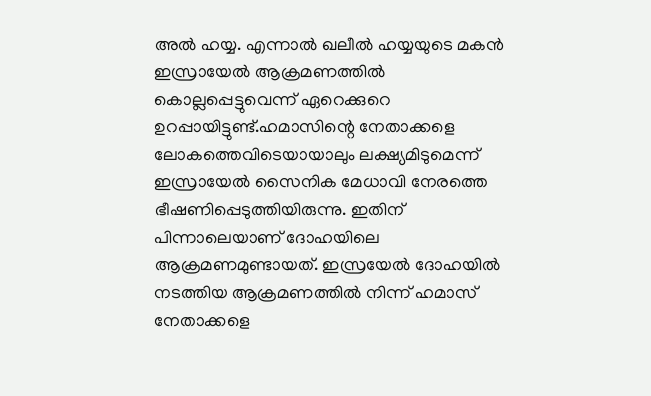അല്‍ ഹയ്യ. എന്നാല്‍ ഖലീല്‍ ഹയ്യയുടെ മകന്‍ ഇസ്രായേല്‍ ആക്രമണത്തില്‍ കൊല്ലപ്പെട്ടുവെന്ന് ഏറെക്കുറെ ഉറപ്പായിട്ടുണ്ട്.ഹമാസിന്റെ നേതാക്കളെ ലോകത്തെവിടെയായാലും ലക്ഷ്യമിടുമെന്ന് ഇസ്രായേല്‍ സൈനിക മേധാവി നേരത്തെ ഭീഷണിപ്പെടുത്തിയിരുന്നു. ഇതിന് പിന്നാലെയാണ് ദോഹയിലെ ആക്രമണമുണ്ടായത്. ഇസ്രയേല്‍ ദോഹയില്‍ നടത്തിയ ആക്രമണത്തില്‍ നിന്ന് ഹമാസ് നേതാക്കളെ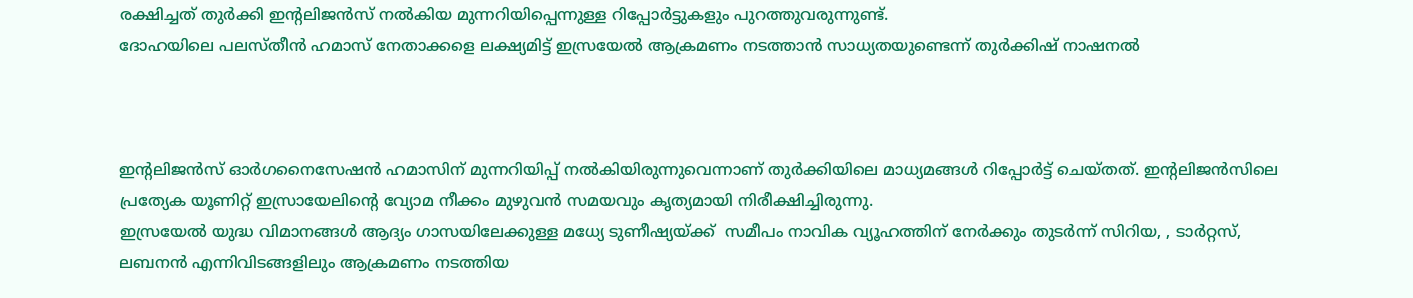രക്ഷിച്ചത് തുര്‍ക്കി ഇന്റലിജന്‍സ് നല്‍കിയ മുന്നറിയിപ്പെന്നുള്ള റിപ്പോര്‍ട്ടുകളും പുറത്തുവരുന്നുണ്ട്.
ദോഹയിലെ പലസ്തീന്‍ ഹമാസ് നേതാക്കളെ ലക്ഷ്യമിട്ട് ഇസ്രയേല്‍ ആക്രമണം നടത്താന്‍ സാധ്യതയുണ്ടെന്ന് തുര്‍ക്കിഷ് നാഷനല്‍



ഇന്റലിജന്‍സ് ഓര്‍ഗനൈസേഷന്‍ ഹമാസിന് മുന്നറിയിപ്പ് നല്‍കിയിരുന്നുവെന്നാണ് തുര്‍ക്കിയിലെ മാധ്യമങ്ങള്‍ റിപ്പോര്‍ട്ട് ചെയ്തത്. ഇന്റലിജന്‍സിലെ പ്രത്യേക യൂണിറ്റ് ഇസ്രായേലിന്റെ വ്യോമ നീക്കം മുഴുവന്‍ സമയവും കൃത്യമായി നിരീക്ഷിച്ചിരുന്നു.
ഇസ്രയേല്‍ യുദ്ധ വിമാനങ്ങള്‍ ആദ്യം ഗാസയിലേക്കുള്ള മധ്യേ ടുണീഷ്യയ്ക്ക്  സമീപം നാവിക വ്യൂഹത്തിന് നേര്‍ക്കും തുടര്‍ന്ന് സിറിയ, , ടാര്‍റ്റസ്, ലബനന്‍ എന്നിവിടങ്ങളിലും ആക്രമണം നടത്തിയ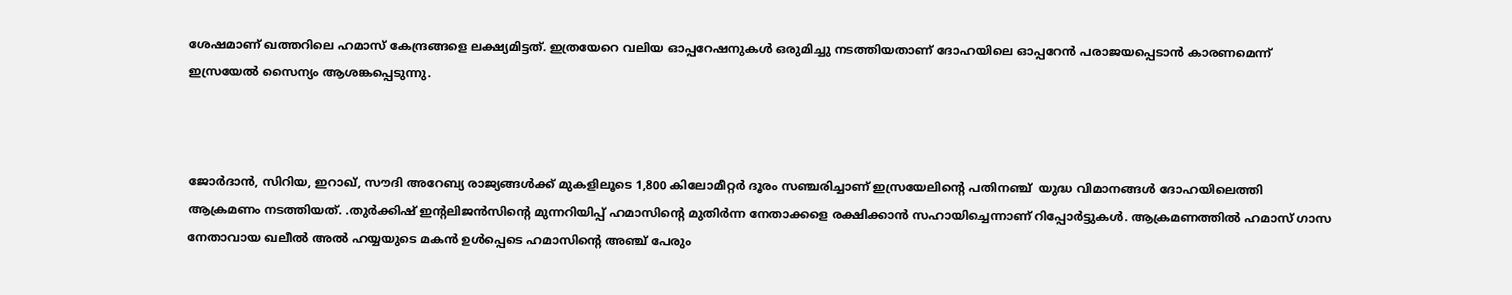ശേഷമാണ് ഖത്തറിലെ ഹമാസ് കേന്ദ്രങ്ങളെ ലക്ഷ്യമിട്ടത്. ഇത്രയേറെ വലിയ ഓപ്പറേഷനുകള്‍ ഒരുമിച്ചു നടത്തിയതാണ് ദോഹയിലെ ഓപ്പറേന്‍ പരാജയപ്പെടാന്‍ കാരണമെന്ന് ഇസ്രയേല്‍ സൈന്യം ആശങ്കപ്പെടുന്നു.



ജോര്‍ദാന്‍, സിറിയ, ഇറാഖ്, സൗദി അറേബ്യ രാജ്യങ്ങള്‍ക്ക് മുകളിലൂടെ 1,800 കിലോമീറ്റര്‍ ദൂരം സഞ്ചരിച്ചാണ് ഇസ്രയേലിന്റെ പതിനഞ്ച്  യുദ്ധ വിമാനങ്ങള്‍ ദോഹയിലെത്തി ആക്രമണം നടത്തിയത്. .തുര്‍ക്കിഷ് ഇന്റലിജന്‍സിന്റെ മുന്നറിയിപ്പ് ഹമാസിന്റെ മുതിര്‍ന്ന നേതാക്കളെ രക്ഷിക്കാന്‍ സഹായിച്ചെന്നാണ് റിപ്പോര്‍ട്ടുകള്‍. ആക്രമണത്തില്‍ ഹമാസ് ഗാസ നേതാവായ ഖലീല്‍ അല്‍ ഹയ്യയുടെ മകന്‍ ഉള്‍പ്പെടെ ഹമാസിന്റെ അഞ്ച് പേരും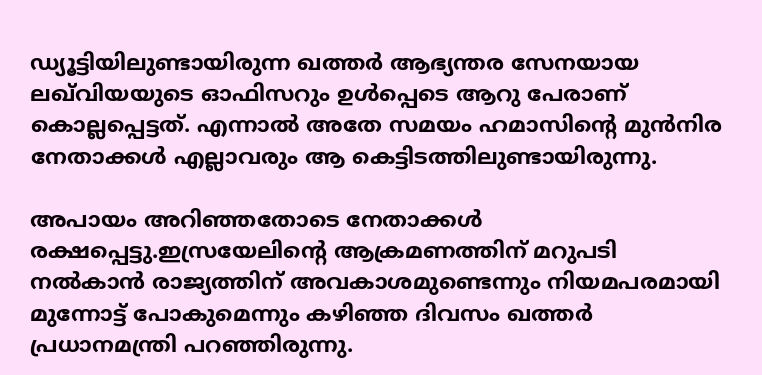ഡ്യൂട്ടിയിലുണ്ടായിരുന്ന ഖത്തര്‍ ആഭ്യന്തര സേനയായ ലഖ്‌വിയയുടെ ഓഫിസറും ഉള്‍പ്പെടെ ആറു പേരാണ് കൊല്ലപ്പെട്ടത്. എന്നാല്‍ അതേ സമയം ഹമാസിന്റെ മുന്‍നിര നേതാക്കള്‍ എല്ലാവരും ആ കെട്ടിടത്തിലുണ്ടായിരുന്നു.

അപായം അറിഞ്ഞതോടെ നേതാക്കള്‍ രക്ഷപ്പെട്ടു.ഇസ്രയേലിന്റെ ആക്രമണത്തിന് മറുപടി നല്‍കാന്‍ രാജ്യത്തിന് അവകാശമുണ്ടെന്നും നിയമപരമായി മുന്നോട്ട് പോകുമെന്നും കഴിഞ്ഞ ദിവസം ഖത്തര്‍ പ്രധാനമന്ത്രി പറഞ്ഞിരുന്നു.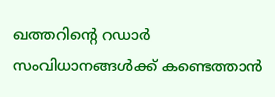ഖത്തറിന്റെ റഡാര്‍ സംവിധാനങ്ങള്‍ക്ക് കണ്ടെത്താന്‍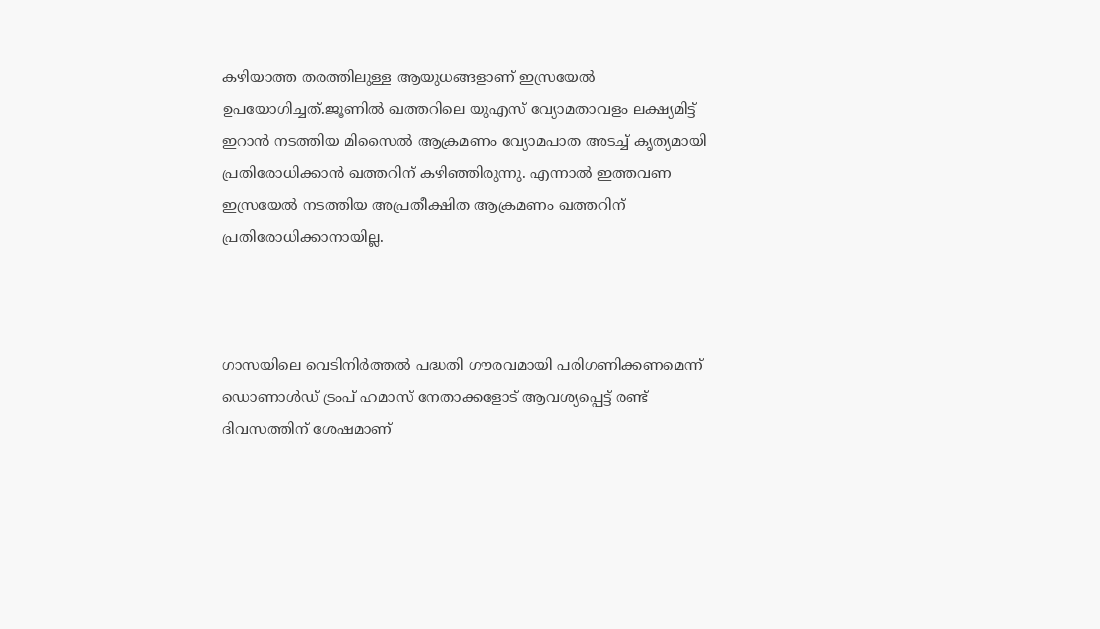കഴിയാത്ത തരത്തിലുള്ള ആയുധങ്ങളാണ് ഇസ്രയേല്‍ ഉപയോഗിച്ചത്.ജൂണില്‍ ഖത്തറിലെ യുഎസ് വ്യോമതാവളം ലക്ഷ്യമിട്ട് ഇറാന്‍ നടത്തിയ മിസൈല്‍ ആക്രമണം വ്യോമപാത അടച്ച് കൃത്യമായി പ്രതിരോധിക്കാന്‍ ഖത്തറിന് കഴിഞ്ഞിരുന്നു. എന്നാല്‍ ഇത്തവണ ഇസ്രയേല്‍ നടത്തിയ അപ്രതീക്ഷിത ആക്രമണം ഖത്തറിന് പ്രതിരോധിക്കാനായില്ല.



ഗാസയിലെ വെടിനിര്‍ത്തല്‍ പദ്ധതി ഗൗരവമായി പരിഗണിക്കണമെന്ന് ഡൊണാള്‍ഡ് ട്രംപ് ഹമാസ് നേതാക്കളോട് ആവശ്യപ്പെട്ട് രണ്ട് ദിവസത്തിന് ശേഷമാണ്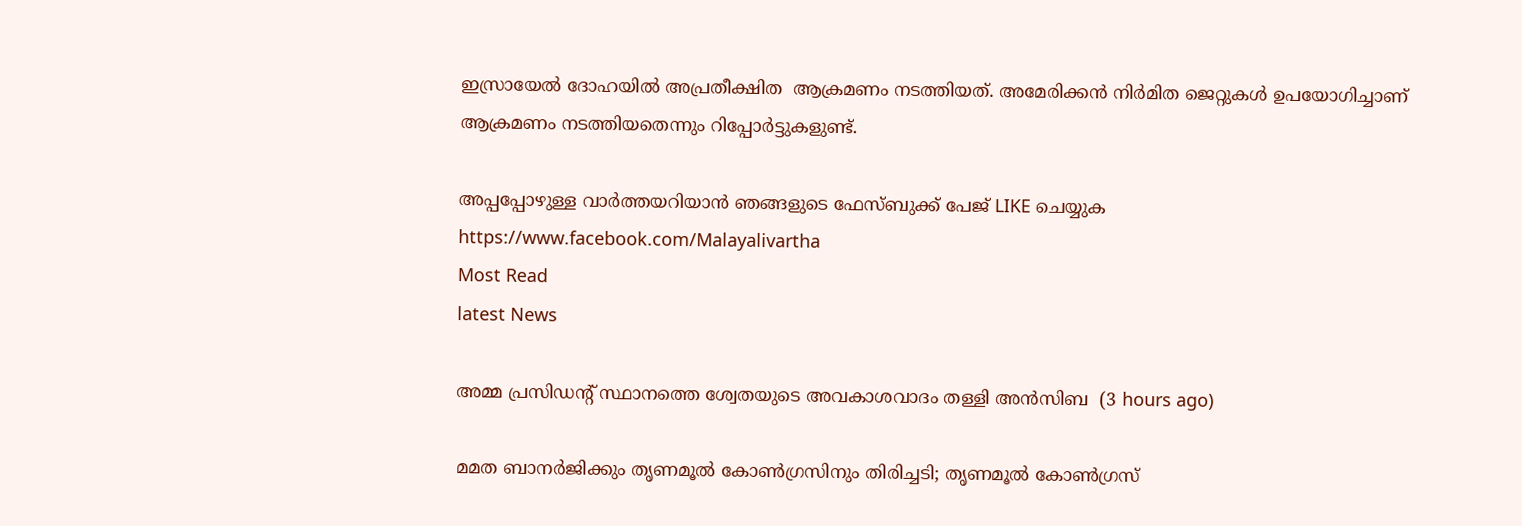ഇസ്രായേല്‍ ദോഹയില്‍ അപ്രതീക്ഷിത  ആക്രമണം നടത്തിയത്. അമേരിക്കന്‍ നിര്‍മിത ജെറ്റുകള്‍ ഉപയോഗിച്ചാണ് ആക്രമണം നടത്തിയതെന്നും റിപ്പോര്‍ട്ടുകളുണ്ട്.

അപ്പപ്പോഴുള്ള വാര്‍ത്തയറിയാന്‍ ഞങ്ങളുടെ ഫേസ്‌ബുക്ക്‌ പേജ് LIKE ചെയ്യുക
https://www.facebook.com/Malayalivartha
Most Read
latest News

അമ്മ പ്രസിഡന്റ് സ്ഥാനത്തെ ശ്വേതയുടെ അവകാശവാദം തള്ളി അന്‍സിബ  (3 hours ago)

മമത ബാനര്‍ജിക്കും തൃണമൂല്‍ കോണ്‍ഗ്രസിനും തിരിച്ചടി; തൃണമൂല്‍ കോണ്‍ഗ്രസ്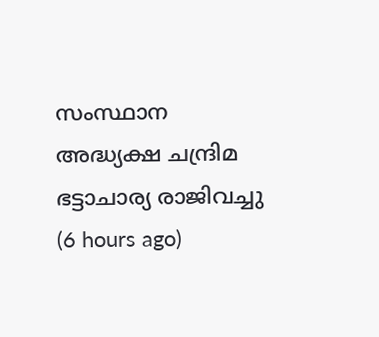സംസ്ഥാന അദ്ധ്യക്ഷ ചന്ദ്രിമ ഭട്ടാചാര്യ രാജിവച്ചു  (6 hours ago)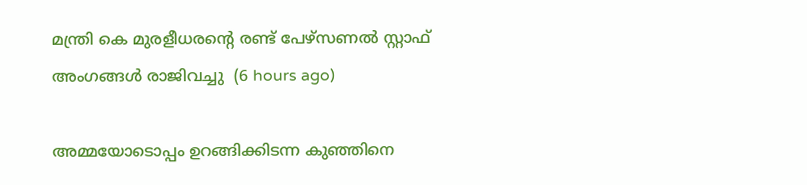മന്ത്രി കെ മുരളീധരന്റെ രണ്ട് പേഴ്‌സണല്‍ സ്റ്റാഫ് അംഗങ്ങള്‍ രാജിവച്ചു  (6 hours ago)

അമ്മയോടൊപ്പം ഉറങ്ങിക്കിടന്ന കുഞ്ഞിനെ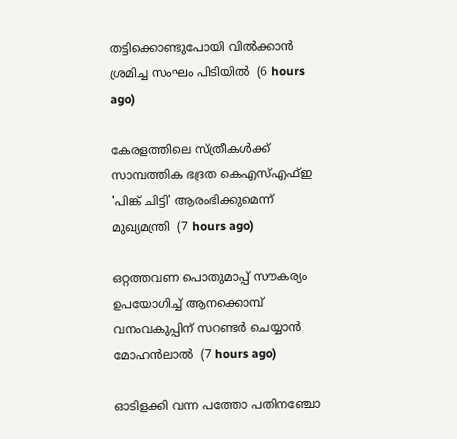തട്ടിക്കൊണ്ടുപോയി വില്‍ക്കാന്‍ ശ്രമിച്ച സംഘം പിടിയില്‍  (6 hours ago)

കേരളത്തിലെ സ്ത്രീകള്‍ക്ക് സാമ്പത്തിക ഭദ്രത കെഎസ്എഫ്ഇ 'പിങ്ക് ചിട്ടി' ആരംഭിക്കുമെന്ന് മുഖ്യമന്ത്രി  (7 hours ago)

ഒറ്റത്തവണ പൊതുമാപ്പ് സൗകര്യം ഉപയോഗിച്ച് ആനക്കൊമ്പ് വനംവകുപ്പിന് സറണ്ടര്‍ ചെയ്യാന്‍ മോഹന്‍ലാല്‍  (7 hours ago)

ഓടിളക്കി വന്ന പത്തോ പതിനഞ്ചോ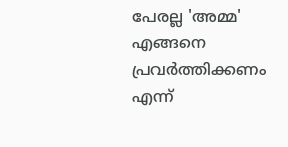പേരല്ല 'അമ്മ' എങ്ങനെ പ്രവര്‍ത്തിക്കണം എന്ന്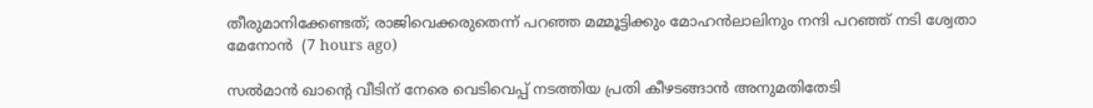തീരുമാനിക്കേണ്ടത്; രാജിവെക്കരുതെന്ന് പറഞ്ഞ മമ്മൂട്ടിക്കും മോഹന്‍ലാലിനും നന്ദി പറഞ്ഞ് നടി ശ്വേതാ മേനോന്‍  (7 hours ago)

സല്‍മാന്‍ ഖാന്റെ വീടിന് നേരെ വെടിവെപ്പ് നടത്തിയ പ്രതി കീഴടങ്ങാന്‍ അനുമതിതേടി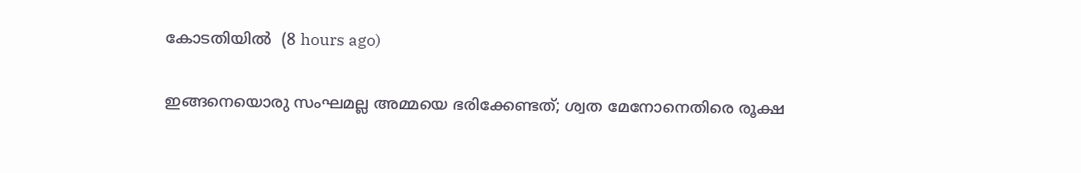കോടതിയില്‍  (8 hours ago)

ഇങ്ങനെയൊരു സംഘമല്ല അമ്മയെ ഭരിക്കേണ്ടത്; ശ്വത മേനോനെതിരെ രൂക്ഷ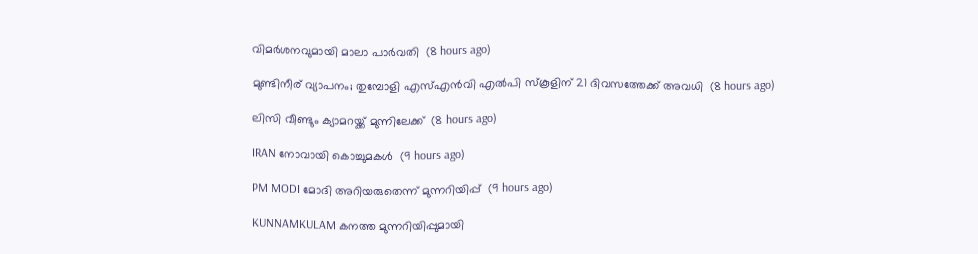വിമര്‍ശനവുമായി മാലാ പാര്‍വതി  (8 hours ago)

മുണ്ടിനീര് വ്യാപനം; തുമ്പോളി എസ്എന്‍വി എല്‍പി സ്‌കൂളിന് 21 ദിവസത്തേക്ക് അവധി  (8 hours ago)

ലിസി വീണ്ടും ക്യാമറയ്ക്ക് മുന്നിലേക്ക്  (8 hours ago)

IRAN നോവായി കൊച്ചുമകൾ  (9 hours ago)

PM MODI മോദി അറിയരുതെന്ന് മുന്നറിയിപ്പ്  (9 hours ago)

KUNNAMKULAM കനത്ത മുന്നറിയിപ്പുമായി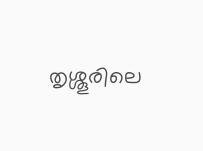തൃശ്ശൂരിലെ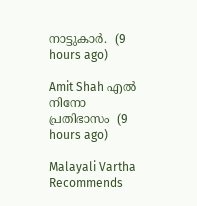നാട്ടുകാര്‍.  (9 hours ago)

Amit Shah എൽ നിനോ പ്രതിഭാസം  (9 hours ago)

Malayali Vartha Recommends